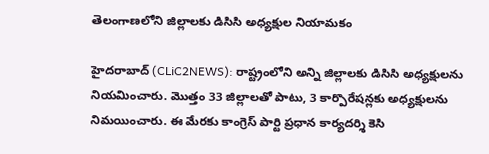తెలంగాణ‌లోని జిల్లాల‌కు డిసిసి అధ్య‌క్షుల నియామ‌కం

హైద‌రాబాద్ (CLiC2NEWS): రాష్ట్రంలోని అన్ని జిల్లాల‌కు డిసిసి అధ్య‌క్షుల‌ను నియ‌మించారు. మొత్తం 33 జిల్లాలతో పాటు, 3 కార్పొరేష‌న్ల‌కు అధ్య‌క్షుల‌ను నిమ‌యించారు. ఈ మేర‌కు కాంగ్రెస్ పార్టి ప్ర‌ధాన కార్య‌ద‌ర్శి కెసి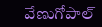వేణుగోపాల్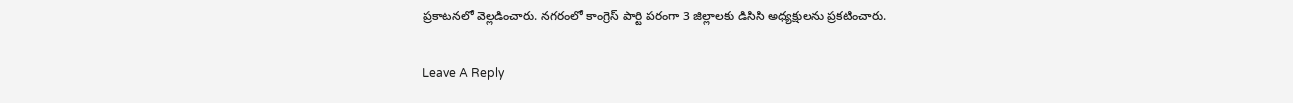ప్ర‌కాట‌న‌లో వెల్ల‌డించారు. న‌గ‌రంలో కాంగ్రెస్ పార్టి ప‌రంగా 3 జిల్లాల‌కు డిసిసి అధ్య‌క్షుల‌ను ప్ర‌క‌టించారు.

Leave A Reply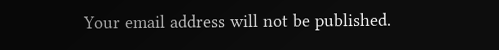Your email address will not be published.